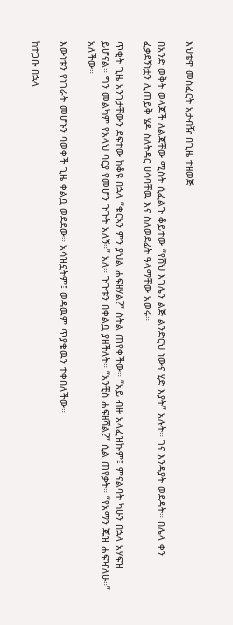እህቴዋ መስፈርት አታብዥ በጊዜ ተዘወጅ

በአንድ ወቅት ወላጆች ለልጃቸው ሚስት ሲፈልጉ ቆይተው “የሸህ እገሌን ልጅ ልንድርህ ነውና ሂድ እያት” አሉት። ገና እንዳያት ወደዳት። በሌላ ቀን ፈቃደኝነቷን ሊጠይቅ ሄዶ ስለትዳር ሀሳባቸዉ እና ስለወደፊት ዓላማቸው አወሩ።

ጥቂት ጊዜ አንገታቸውን ደፍተው ከቆዩ በኋላ “ቁርኣን ምን ያህል ሐፍዘሃል?” ስትል ጠየቀችው። “አይ ብዙ አላፈዝኩም፤ ምናልባት ካሁን በኋላ አሃፍዝ ይሆናል። ግን መልካም የአላህ ባርያ የመሆን ጉጉት አለኝ።” አለ። ጉጉቱን በቀልቧ ያዘችለት። “አንቺስ ሐፍዘሻል?” ሲል ጠየቃት። “የአማን ጁዝ ሐፍዣለሁ።” አለችው።

እውነቱን የነገራት መሆኑን ባወቀች ጊዜ ቀልቧ ወደደው። አሳዝኗትም፤ ወዳዉም ጥያቄዉን ተቀበለችው።

ከተጋቡ በኋላ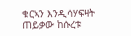ቁርኣን እንዲሳሃፍዛት ጠይቃው ከሱረቱ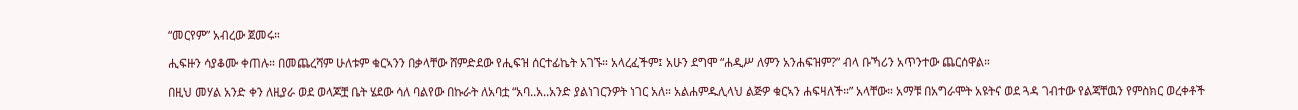“መርየም” አብረው ጀመሩ።

ሒፍዙን ሳያቆሙ ቀጠሉ። በመጨረሻም ሁለቱም ቁርኣንን በቃላቸው ሸምድደው የሒፍዝ ሰርተፊኬት አገኙ። አላረፈችም፤ አሁን ደግሞ “ሐዲሥ ለምን አንሐፍዝም?” ብላ ቡኻሪን አጥንተው ጨርሰዋል።

በዚህ መሃል አንድ ቀን ለዚያራ ወደ ወላጆቿ ቤት ሄደው ሳለ ባልየው በኩራት ለአባቷ “አባ..አ..አንድ ያልነገርንዎት ነገር አለ። አልሐምዱሊላህ ልጅዎ ቁርኣን ሐፍዛለች።” አላቸው። አማቹ በአግራሞት አዩትና ወደ ጓዳ ገብተው የልጃቸዉን የምስክር ወረቀቶች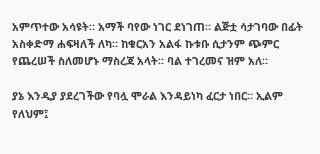አምጥተው አሳዩት። አማች ባየው ነገር ደነገጠ። ልጅቷ ሳታገባው በፊት አስቀድማ ሐፍዛለች ለካ። ከቁርአን አልፋ ኩቱቡ ሲታንም ጭምር የጨረሠች ስለመሆኑ ማስረጃ አላት። ባል ተገረመና ዝም አለ።

ያኔ እንዲያ ያደረገችው የባሏ ሞራል እንዳይነካ ፈርታ ነበር። ኢልም የለህም፤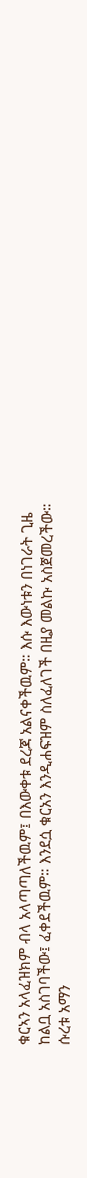ቁርኣን አላፈዝክም ብላ አላጣጣለችዉም፤ በእውቀቱ ደረጃ አልናቀችዉም። እሱ እውነቱን በነገራት ጊዜ ከልቧ አስገባችው፤ ፈቀደችዉም። እንደሷ ቁርአን እንዲሐፍዝም ስለፈለገች በዚያ መልኩ አስጀመረችው። ሱረቱ አማን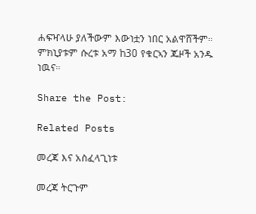ሐፍዣላሁ ያለችውም እውነቷን ነበር አልዋሸችም። ምክኒያቱም ሱረቱ አማ ከ30 የቁርኣን ጁዞች አንዱ ነዉና።

Share the Post:

Related Posts

መረጃ እና አስፈላጊነቱ

መረጃ ትርጉም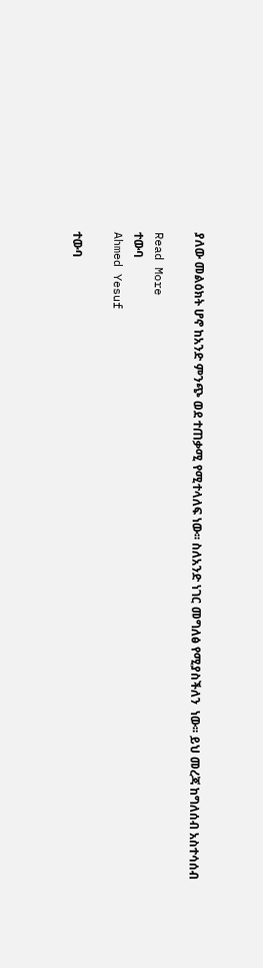ያለው መልዕክት ሆኖ ከአንድ ምንጭ ወደ ተጠቃሚ የሚተላለፍ ነው፡፡ ስለአንድ ነገር መግለፅ የሚያስችለን  ነው፡፡ ይህ መረጃ ከግለሰብ አስተሳሰብ

Read More
ተውባ
Ahmed Yesuf

ተውባ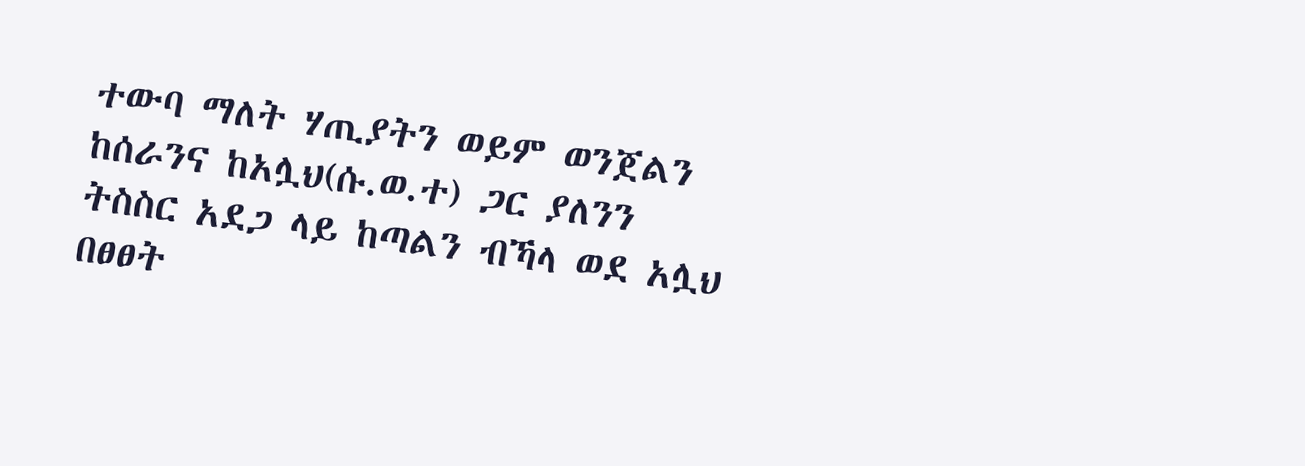ተውባ ማለት ሃጢያትን ወይም ወንጀልን ከሰራንና ከአሏህ(ሱ.ወ.ተ) ጋር ያለንን ትስስር አደጋ ላይ ከጣልን ብኻላ ወደ አሏህ በፀፀት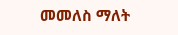መመለስ ማለት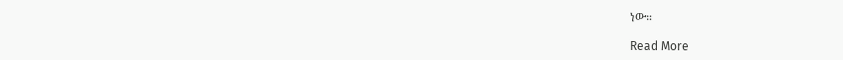ነው።

Read More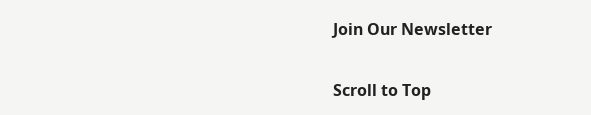Join Our Newsletter

Scroll to Top